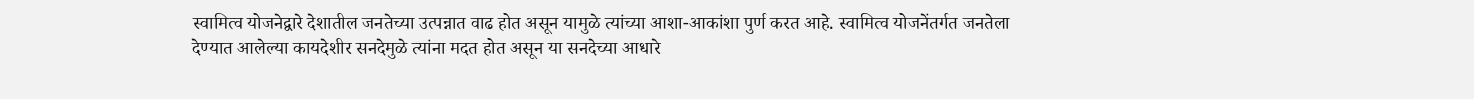स्वामित्व योजनेद्वारे देशातील जनतेच्या उत्पन्नात वाढ होत असून यामुळे त्यांच्या आशा-आकांशा पुर्ण करत आहे. स्वामित्व योजनेंतर्गत जनतेला देण्यात आलेल्या कायदेशीर सनदेमुळे त्यांना मदत होत असून या सनदेच्या आधारे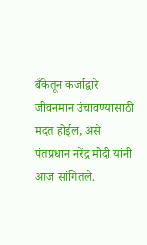बँकेतून कर्जाद्वारे जीवनमान उंचावण्यासाठी मदत होईल, असे पंतप्रधान नरेंद्र मोदी यांनी आज सांगितले.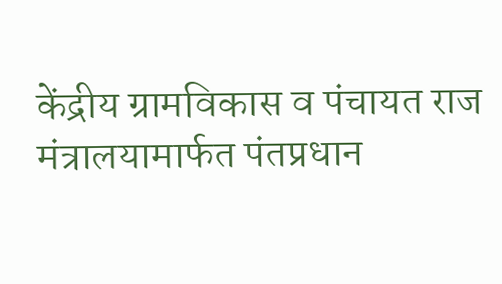केंद्रीय ग्रामविकास व पंचायत राज मंत्रालयामार्फत पंतप्रधान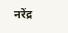नरेंद्र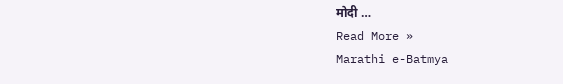मोदी …
Read More »
Marathi e-Batmya